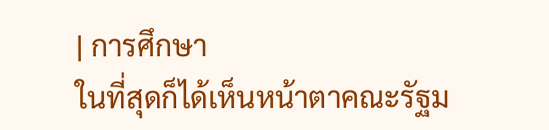| การศึกษา
ในที่สุดก็ได้เห็นหน้าตาคณะรัฐม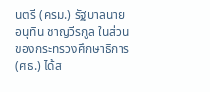นตรี (ครม.) รัฐบาลนายอนุทิน ชาญวีรกูล ในส่วนของกระทรวงศึกษาธิการ (ศธ.) ได้ส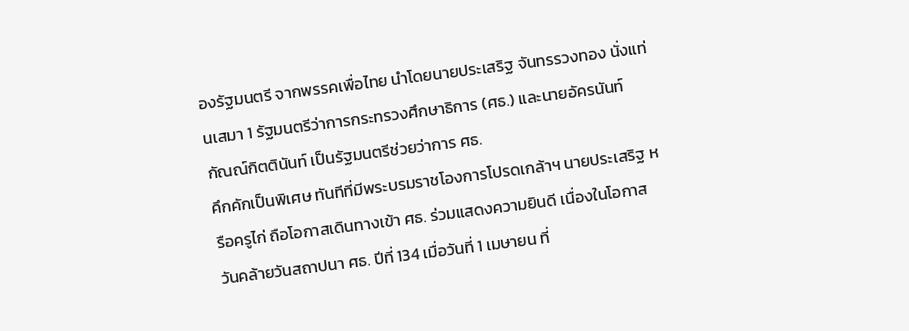องรัฐมนตรี จากพรรคเพื่อไทย นำโดยนายประเสริฐ จันทรรวงทอง นั่งแท่นเสมา 1 รัฐมนตรีว่าการกระทรวงศึกษาธิการ (ศธ.) และนายอัครนันท์ กัณณ์กิตตินันท์ เป็นรัฐมนตรีช่วยว่าการ ศธ.
คึกคักเป็นพิเศษ ทันทีที่มีพระบรมราชโองการโปรดเกล้าฯ นายประเสริฐ หรือครูไก่ ถือโอกาสเดินทางเข้า ศธ. ร่วมแสดงความยินดี เนื่องในโอกาสวันคล้ายวันสถาปนา ศธ. ปีที่ 134 เมื่อวันที่ 1 เมษายน ที่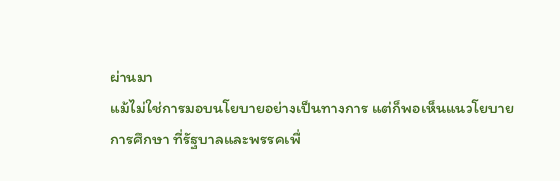ผ่านมา
แม้ไม่ใช่การมอบนโยบายอย่างเป็นทางการ แต่ก็พอเห็นแนวโยบายการศึกษา ที่รัฐบาลและพรรคเพื่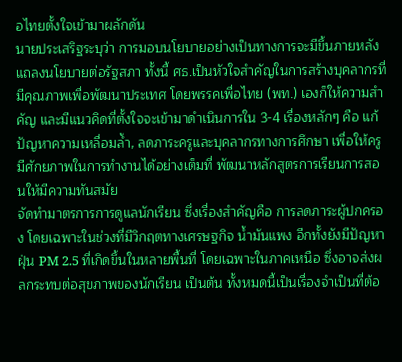อไทยตั้งใจเข้ามาผลักดัน
นายประเสริฐระบุว่า การมอบนโยบายอย่างเป็นทางการจะมีขึ้นภายหลังแถลงนโยบายต่อรัฐสภา ทั้งนี้ ศธ.เป็นหัวใจสำคัญในการสร้างบุคลากรที่มีคุณภาพเพื่อพัฒนาประเทศ โดยพรรคเพื่อไทย (พท.) เองก็ให้ความสำคัญ และมีแนวคิดที่ตั้งใจจะเข้ามาดำเนินการใน 3-4 เรื่องหลักๆ คือ แก้ปัญหาความเหลื่อมล้ำ, ลดภาระครูและบุคลากรทางการศึกษา เพื่อให้ครูมีศักยภาพในการทำงานได้อย่างเต็มที่ พัฒนาหลักสูตรการเรียนการสอนให้มีความทันสมัย
จัดทำมาตรการการดูแลนักเรียน ซึ่งเรื่องสำคัญคือ การลดภาระผู้ปกครอง โดยเฉพาะในช่วงที่มีวิกฤตทางเศรษฐกิจ น้ำมันแพง อีกทั้งยังมีปัญหาฝุ่น PM 2.5 ที่เกิดขึ้นในหลายพื้นที่ โดยเฉพาะในภาคเหนือ ซึ่งอาจส่งผลกระทบต่อสุขภาพของนักเรียน เป็นต้น ทั้งหมดนี้เป็นเรื่องจำเป็นที่ต้อ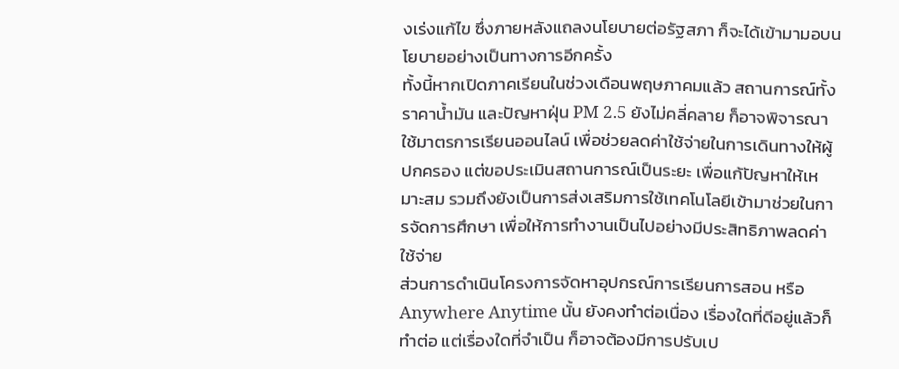งเร่งแก้ไข ซึ่งภายหลังแถลงนโยบายต่อรัฐสภา ก็จะได้เข้ามามอบนโยบายอย่างเป็นทางการอีกครั้ง
ทั้งนี้หากเปิดภาคเรียนในช่วงเดือนพฤษภาคมแล้ว สถานการณ์ทั้งราคาน้ำมัน และปัญหาฝุ่น PM 2.5 ยังไม่คลี่คลาย ก็อาจพิจารณาใช้มาตรการเรียนออนไลน์ เพื่อช่วยลดค่าใช้จ่ายในการเดินทางให้ผู้ปกครอง แต่ขอประเมินสถานการณ์เป็นระยะ เพื่อแก้ปัญหาให้เหมาะสม รวมถึงยังเป็นการส่งเสริมการใช้เทคโนโลยีเข้ามาช่วยในการจัดการศึกษา เพื่อให้การทำงานเป็นไปอย่างมีประสิทธิภาพลดค่าใช้จ่าย
ส่วนการดำเนินโครงการจัดหาอุปกรณ์การเรียนการสอน หรือ Anywhere Anytime นั้น ยังคงทำต่อเนื่อง เรื่องใดที่ดีอยู่แล้วก็ทำต่อ แต่เรื่องใดที่จำเป็น ก็อาจต้องมีการปรับเป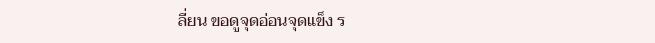ลี่ยน ขอดูจุดอ่อนจุดแข็ง ร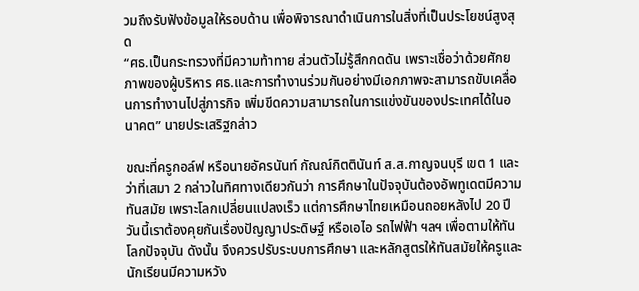วมถึงรับฟังข้อมูลให้รอบด้าน เพื่อพิจารณาดำเนินการในสิ่งที่เป็นประโยชน์สูงสุด
“ศธ.เป็นกระทรวงที่มีความท้าทาย ส่วนตัวไม่รู้สึกกดดัน เพราะเชื่อว่าด้วยศักยภาพของผู้บริหาร ศธ.และการทำงานร่วมกันอย่างมีเอกภาพจะสามารถขับเคลื่อนการทำงานไปสู่ภารกิจ เพิ่มขีดความสามารถในการแข่งขันของประเทศได้ในอนาคต” นายประเสริฐกล่าว

ขณะที่ครูกอล์ฟ หรือนายอัครนันท์ กัณณ์กิตตินันท์ ส.ส.กาญจนบุรี เขต 1 และว่าที่เสมา 2 กล่าวในทิศทางเดียวกันว่า การศึกษาในปัจจุบันต้องอัพทูเดตมีความทันสมัย เพราะโลกเปลี่ยนแปลงเร็ว แต่การศึกษาไทยเหมือนถอยหลังไป 20 ปี วันนี้เราต้องคุยกันเรื่องปัญญาประดิษฐ์ หรือเอไอ รถไฟฟ้า ฯลฯ เพื่อตามให้ทันโลกปัจจุบัน ดังนั้น จึงควรปรับระบบการศึกษา และหลักสูตรให้ทันสมัยให้ครูและนักเรียนมีความหวัง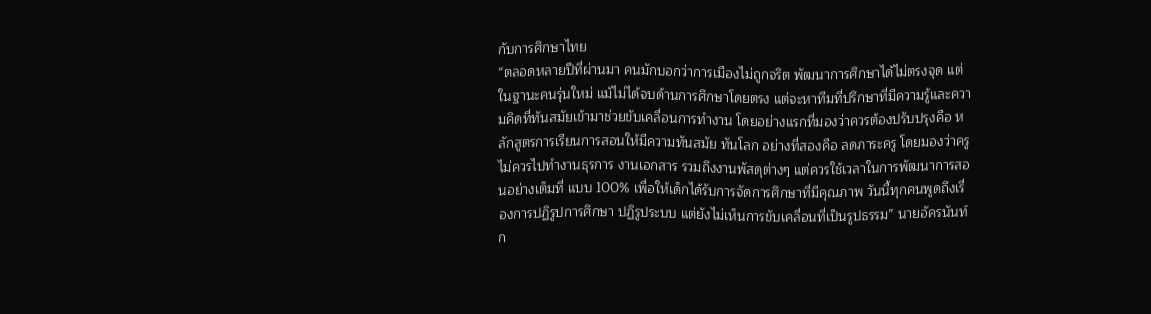กับการศึกษาไทย
“ตลอดหลายปีที่ผ่านมา คนมักบอกว่าการเมืองไม่ถูกจริต พัฒนาการศึกษาได้ไม่ตรงจุด แต่ในฐานะคนรุ่นใหม่ แม้ไม่ได้จบด้านการศึกษาโดยตรง แต่จะหาทีมที่ปรึกษาที่มีความรู้และความคิดที่ทันสมัยเข้ามาช่วยขับเคลื่อนการทำงาน โดยอย่างแรกที่มองว่าควรต้องปรับปรุงคือ หลักสูตรการเรียนการสอนให้มีความทันสมัย ทันโลก อย่างที่สองคือ ลดภาระครู โดยมองว่าครูไม่ควรไปทำงานธุรการ งานเอกสาร รวมถึงงานพัสดุต่างๆ แต่ควรใช้เวลาในการพัฒนาการสอนอย่างเต็มที่ แบบ 100% เพื่อให้เด็กได้รับการจัดการศึกษาที่มีคุณภาพ วันนี้ทุกคนพูดถึงเรื่องการปฏิรูปการศึกษา ปฏิรูประบบ แต่ยังไม่เห็นการขับเคลื่อนที่เป็นรูปธรรม” นายอัครนันท์ก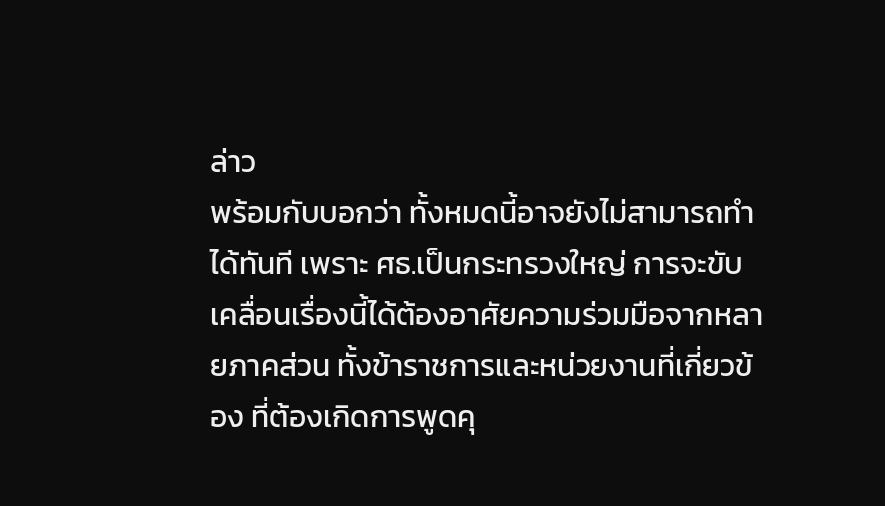ล่าว
พร้อมกับบอกว่า ทั้งหมดนี้อาจยังไม่สามารถทำได้ทันที เพราะ ศธ.เป็นกระทรวงใหญ่ การจะขับเคลื่อนเรื่องนี้ได้ต้องอาศัยความร่วมมือจากหลายภาคส่วน ทั้งข้าราชการและหน่วยงานที่เกี่ยวข้อง ที่ต้องเกิดการพูดคุ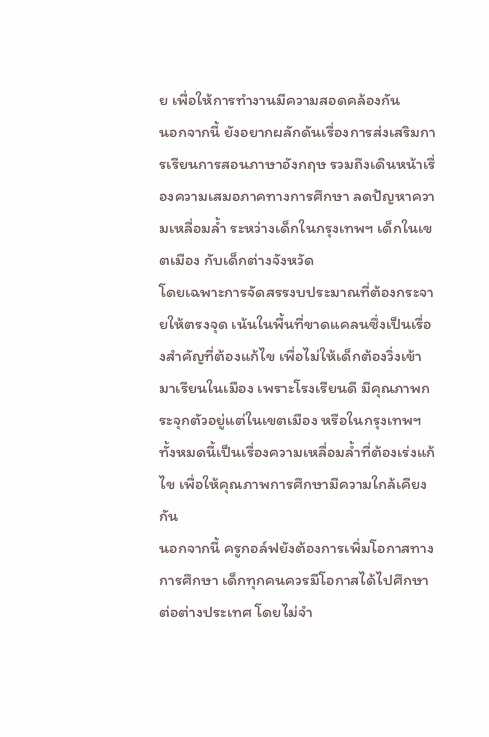ย เพื่อให้การทำงานมีความสอดคล้องกัน
นอกจากนี้ ยังอยากผลักดันเรื่องการส่งเสริมการเรียนการสอนภาษาอังกฤษ รวมถึงเดินหน้าเรื่องความเสมอภาคทางการศึกษา ลดปัญหาความเหลื่อมล้ำ ระหว่างเด็กในกรุงเทพฯ เด็กในเขตเมือง กับเด็กต่างจังหวัด
โดยเฉพาะการจัดสรรงบประมาณที่ต้องกระจายให้ตรงจุด เน้นในพื้นที่ขาดแคลนซึ่งเป็นเรื่องสำคัญที่ต้องแก้ไข เพื่อไม่ให้เด็กต้องวิ่งเข้ามาเรียนในเมือง เพราะโรงเรียนดี มีคุณภาพกระจุกตัวอยู่แต่ในเขตเมือง หรือในกรุงเทพฯ
ทั้งหมดนี้เป็นเรื่องความเหลื่อมล้ำที่ต้องเร่งแก้ไข เพื่อให้คุณภาพการศึกษามีความใกล้เคียงกัน
นอกจากนี้ ครูกอล์ฟยังต้องการเพิ่มโอกาสทางการศึกษา เด็กทุกคนควรมีโอกาสได้ไปศึกษาต่อต่างประเทศ โดยไม่จำ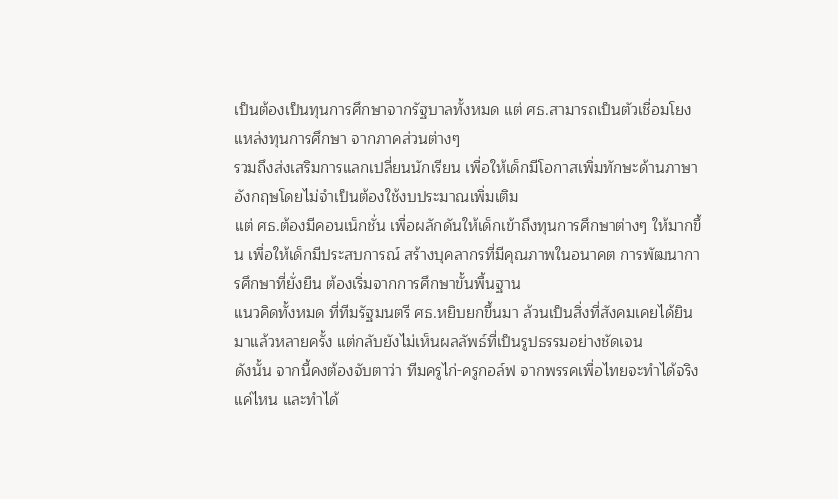เป็นต้องเป็นทุนการศึกษาจากรัฐบาลทั้งหมด แต่ ศธ.สามารถเป็นตัวเชื่อมโยงแหล่งทุนการศึกษา จากภาคส่วนต่างๆ
รวมถึงส่งเสริมการแลกเปลี่ยนนักเรียน เพื่อให้เด็กมีโอกาสเพิ่มทักษะด้านภาษาอังกฤษโดยไม่จำเป็นต้องใช้งบประมาณเพิ่มเติม
แต่ ศธ.ต้องมีคอนเน็กชั่น เพื่อผลักดันให้เด็กเข้าถึงทุนการศึกษาต่างๆ ให้มากขึ้น เพื่อให้เด็กมีประสบการณ์ สร้างบุคลากรที่มีคุณภาพในอนาคต การพัฒนาการศึกษาที่ยั่งยืน ต้องเริ่มจากการศึกษาขั้นพื้นฐาน
แนวคิดทั้งหมด ที่ทีมรัฐมนตรี ศธ.หยิบยกขึ้นมา ล้วนเป็นสิ่งที่สังคมเคยได้ยินมาแล้วหลายครั้ง แต่กลับยังไม่เห็นผลลัพธ์ที่เป็นรูปธรรมอย่างชัดเจน
ดังนั้น จากนี้คงต้องจับตาว่า ทีมครูไก่-ครูกอล์ฟ จากพรรคเพื่อไทยจะทำได้จริงแค่ไหน และทำได้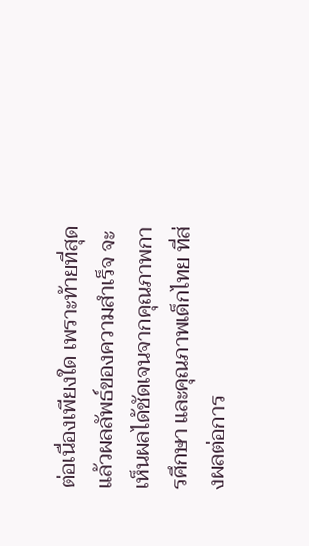ต่อเนื่องเพียงใด เพราะท้ายที่สุดแล้วผลลัพธ์ของความสำเร็จ จะเห็นผลได้ชัดเจนจากคุณภาพการศึกษา และคุณภาพเด็กไทย ที่ส่งผลต่อการ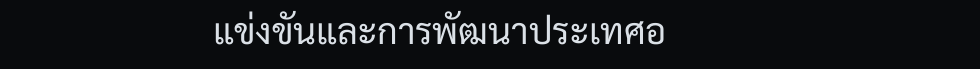แข่งขันและการพัฒนาประเทศอ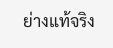ย่างแท้จริง